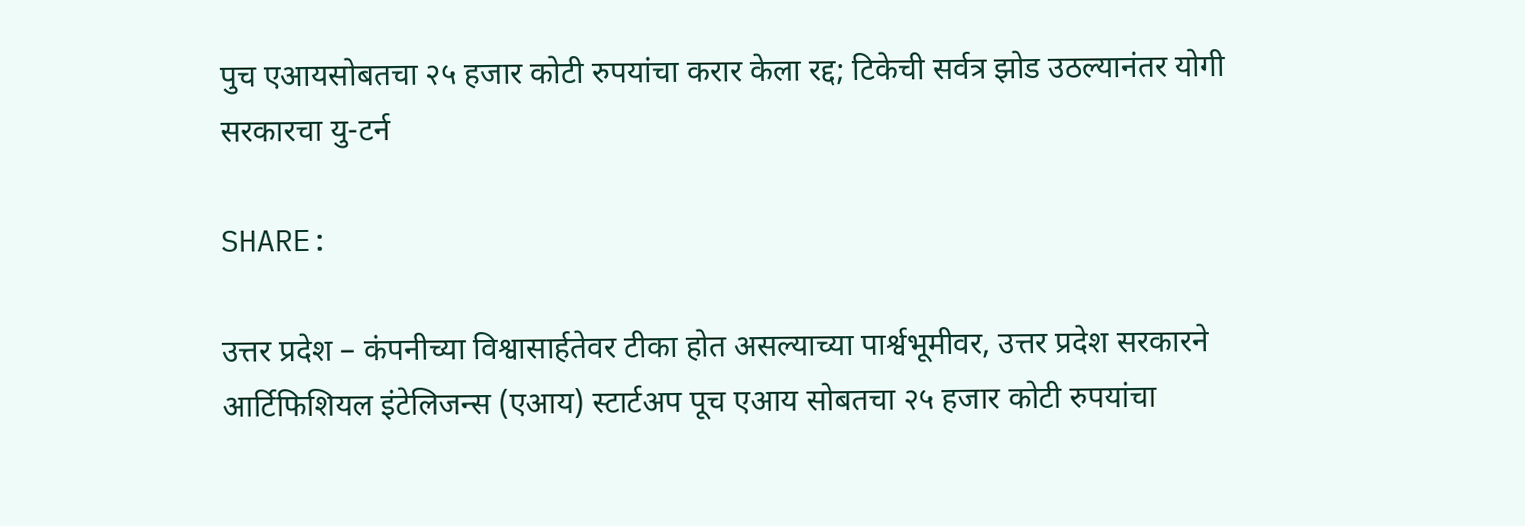पुच एआयसोबतचा २५ हजार कोटी रुपयांचा करार केला रद्द; टिकेची सर्वत्र झोड उठल्यानंतर योगी सरकारचा यु-टर्न

SHARE:

उत्तर प्रदेश – कंपनीच्या विश्वासार्हतेवर टीका होत असल्याच्या पार्श्वभूमीवर, उत्तर प्रदेश सरकारने आर्टिफिशियल इंटेलिजन्स (एआय) स्टार्टअप पूच एआय सोबतचा २५ हजार कोटी रुपयांचा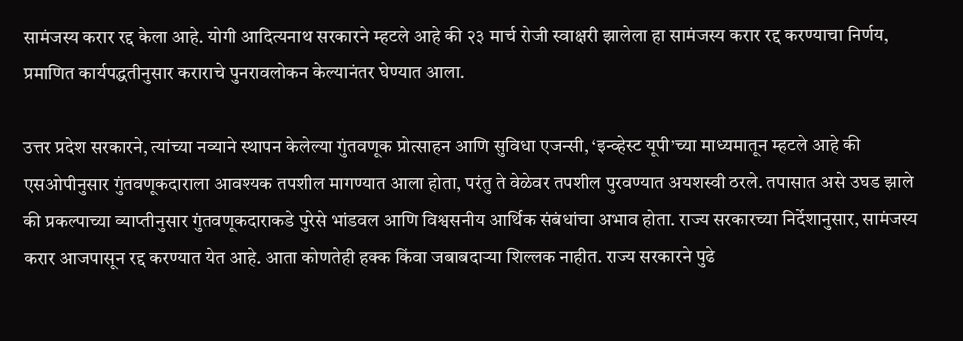सामंजस्य करार रद्द केला आहे. योगी आदित्यनाथ सरकारने म्हटले आहे की २३ मार्च रोजी स्वाक्षरी झालेला हा सामंजस्य करार रद्द करण्याचा निर्णय, प्रमाणित कार्यपद्धतीनुसार कराराचे पुनरावलोकन केल्यानंतर घेण्यात आला.

उत्तर प्रदेश सरकारने, त्यांच्या नव्याने स्थापन केलेल्या गुंतवणूक प्रोत्साहन आणि सुविधा एजन्सी, ‘इन्व्हेस्ट यूपी’च्या माध्यमातून म्हटले आहे की एसओपीनुसार गुंतवणूकदाराला आवश्यक तपशील मागण्यात आला होता, परंतु ते वेळेवर तपशील पुरवण्यात अयशस्वी ठरले. तपासात असे उघड झाले की प्रकल्पाच्या व्याप्तीनुसार गुंतवणूकदाराकडे पुरेसे भांडवल आणि विश्वसनीय आर्थिक संबंधांचा अभाव होता. राज्य सरकारच्या निर्देशानुसार, सामंजस्य करार आजपासून रद्द करण्यात येत आहे. आता कोणतेही हक्क किंवा जबाबदाऱ्या शिल्लक नाहीत. राज्य सरकारने पुढे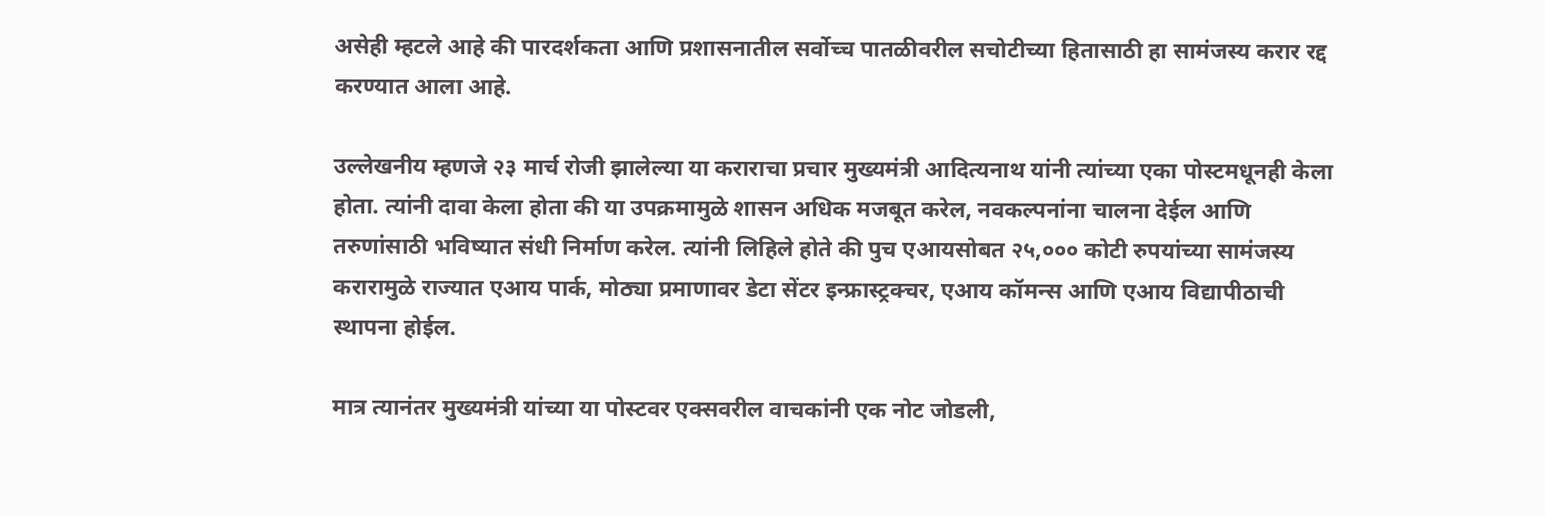असेही म्हटले आहे की पारदर्शकता आणि प्रशासनातील सर्वोच्च पातळीवरील सचोटीच्या हितासाठी हा सामंजस्य करार रद्द करण्यात आला आहे.

उल्लेखनीय म्हणजे २३ मार्च रोजी झालेल्या या कराराचा प्रचार मुख्यमंत्री आदित्यनाथ यांनी त्यांच्या एका पोस्टमधूनही केला होता. त्यांनी दावा केला होता की या उपक्रमामुळे शासन अधिक मजबूत करेल, नवकल्पनांना चालना देईल आणि तरुणांसाठी भविष्यात संधी निर्माण करेल. त्यांनी लिहिले होते की पुच एआयसोबत २५,००० कोटी रुपयांच्या सामंजस्य करारामुळे राज्यात एआय पार्क, मोठ्या प्रमाणावर डेटा सेंटर इन्फ्रास्ट्रक्चर, एआय कॉमन्स आणि एआय विद्यापीठाची स्थापना होईल.

मात्र त्यानंतर मुख्यमंत्री यांच्या या पोस्टवर एक्सवरील वाचकांनी एक नोट जोडली,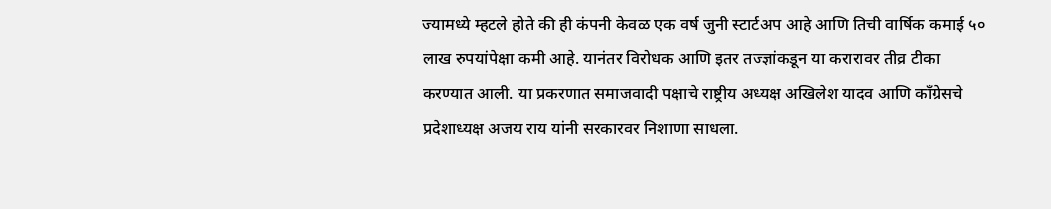ज्यामध्ये म्हटले होते की ही कंपनी केवळ एक वर्ष जुनी स्टार्टअप आहे आणि तिची वार्षिक कमाई ५०  लाख रुपयांपेक्षा कमी आहे. यानंतर विरोधक आणि इतर तज्ज्ञांकडून या करारावर तीव्र टीका करण्यात आली. या प्रकरणात समाजवादी पक्षाचे राष्ट्रीय अध्यक्ष अखिलेश यादव आणि काँग्रेसचे प्रदेशाध्यक्ष अजय राय यांनी सरकारवर निशाणा साधला.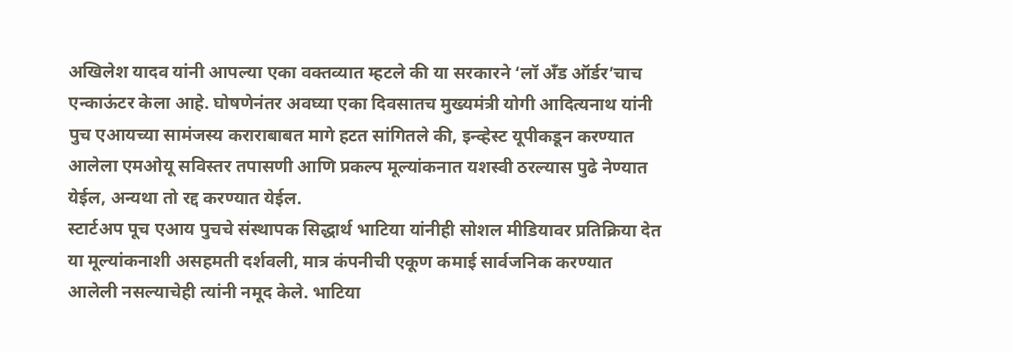अखिलेश यादव यांनी आपल्या एका वक्तव्यात म्हटले की या सरकारने ‘लॉ अँड ऑर्डर’चाच एन्काऊंटर केला आहे. घोषणेनंतर अवघ्या एका दिवसातच मुख्यमंत्री योगी आदित्यनाथ यांनी पुच एआयच्या सामंजस्य कराराबाबत मागे हटत सांगितले की, इन्व्हेस्ट यूपीकडून करण्यात आलेला एमओयू सविस्तर तपासणी आणि प्रकल्प मूल्यांकनात यशस्वी ठरल्यास पुढे नेण्यात येईल, अन्यथा तो रद्द करण्यात येईल.
स्टार्टअप पूच एआय पुचचे संस्थापक सिद्धार्थ भाटिया यांनीही सोशल मीडियावर प्रतिक्रिया देत या मूल्यांकनाशी असहमती दर्शवली, मात्र कंपनीची एकूण कमाई सार्वजनिक करण्यात आलेली नसल्याचेही त्यांनी नमूद केले. भाटिया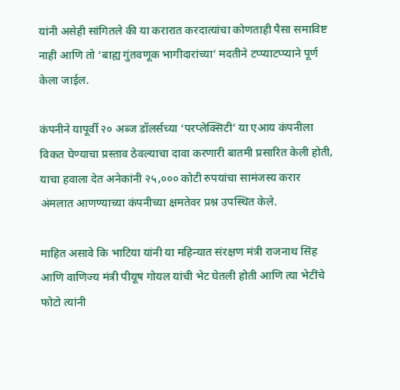यांनी असेही सांगितले की या करारात करदात्यांचा कोणताही पैसा समाविष्ट नाही आणि तो ‘बाह्य गुंतवणूक भागीदारांच्या’ मदतीने टप्प्याटप्प्याने पूर्ण केला जाईल.

कंपनीने यापूर्वी २० अब्ज डॉलर्सच्या ‘परप्लेक्सिटी’ या एआय कंपनीला विकत घेण्याचा प्रस्ताव ठेवल्याचा दावा करणारी बातमी प्रसारित केली होती, याचा हवाला देत अनेकांनी २५,००० कोटी रुपयांचा सामंजस्य करार अंमलात आणण्याच्या कंपनीच्या क्षमतेवर प्रश्न उपस्थित केले.

माहित असावे कि भाटिया यांनी या महिन्यात संरक्षण मंत्री राजनाथ सिंह आणि वाणिज्य मंत्री पीयूष गोयल यांची भेट घेतली होती आणि त्या भेटींचे फोटो त्यांनी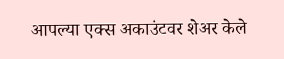आपल्या एक्स अकाउंटवर शेअर केले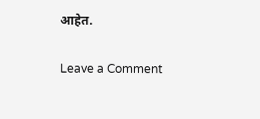आहेत.

Leave a Comment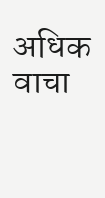अधिक वाचा